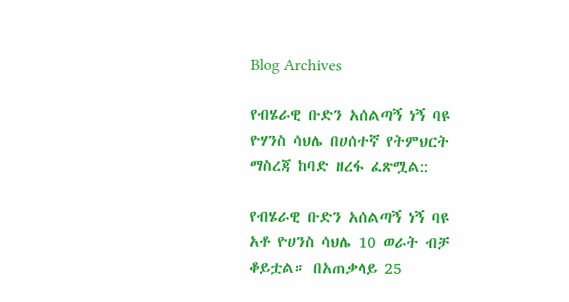Blog Archives

የብሄራዊ ቡድን አሰልጣኝ ነኝ ባዩ ዮሃንስ ሳህሌ በሀሰተኛ የትምህርት ማስረጃ ከባድ ዘረፋ ፈጽሟል::

የብሄራዊ ቡድን አሰልጣኝ ነኝ ባዩ አቶ ዮሀንስ ሳህሌ 10 ወራት ብቻ ቆይቷል። በአጠቃላይ 25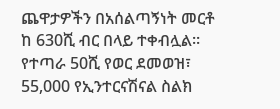ጨዋታዎችን በአሰልጣኝነት መርቶ ከ 630ሺ ብር በላይ ተቀብሏል። የተጣራ 50ሺ የወር ደመወዝ፣ 55,000 የኢንተርናሽናል ስልክ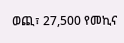ወጪ፣ 27,500 የመኪና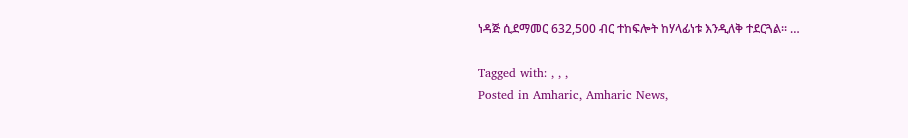ነዳጅ ሲደማመር 632,500 ብር ተከፍሎት ከሃላፊነቱ እንዲለቅ ተደርጓል፡፡ …

Tagged with: , , ,
Posted in Amharic, Amharic News,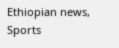Ethiopian news, Sports